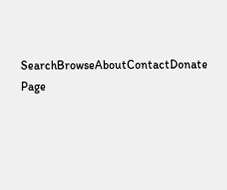SearchBrowseAboutContactDonate
Page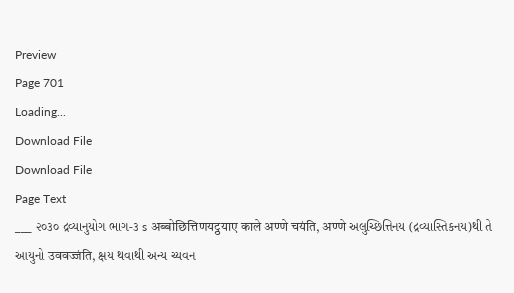Preview
Page 701
Loading...
Download File
Download File
Page Text
___ ૨૦૩૦ દ્રવ્યાનુયોગ ભાગ-૩ s अब्बोछित्तिणयट्ठयाए काले अण्णे चयंति, अण्णे અલુચ્છિત્તિનય (દ્રવ્યાસ્તિકનય)થી તે આયુનો उववज्जंति, ક્ષય થવાથી અન્ય ચ્યવન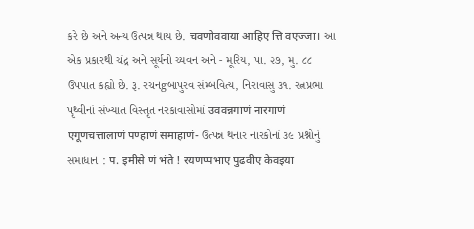કરે છે અને અન્ય ઉત્પન્ન થાય છે. चवणोववाया आहिए त्ति वएज्जा। આ એક પ્રકારથી ચંદ્ર અને સૂર્યનો ચ્યવન અને - મૂરિય, પા. ૨૭, મુ. ૮૮ ઉપપાત કહ્યો છે. રૂ. રચનgબાપુરવ સંમ્બવિત્ય, નિરાવાસુ ૩૧. રત્નપ્રભા પૃથ્વીનાં સંખ્યાત વિસ્તૃત નરકાવાસોમાં उववन्नगाणं नारगाणं एगूणचत्तालाणं पण्हाणं समाहाणं- ઉત્પન્ન થનાર નારકોનાં ૩૯ પ્રશ્નોનું સમાધાન : प. इमीसे णं भंते ! रयणप्पभाए पुढवीए केवइया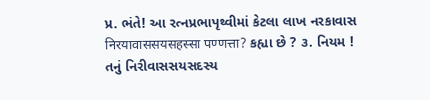પ્ર. ભંતે! આ રત્નપ્રભાપૃથ્વીમાં કેટલા લાખ નરકાવાસ निरयावाससयसहस्सा पण्णत्ता? કહ્યા છે ? ૩. નિયમ ! તનું નિરીવાસસયસદસ્ય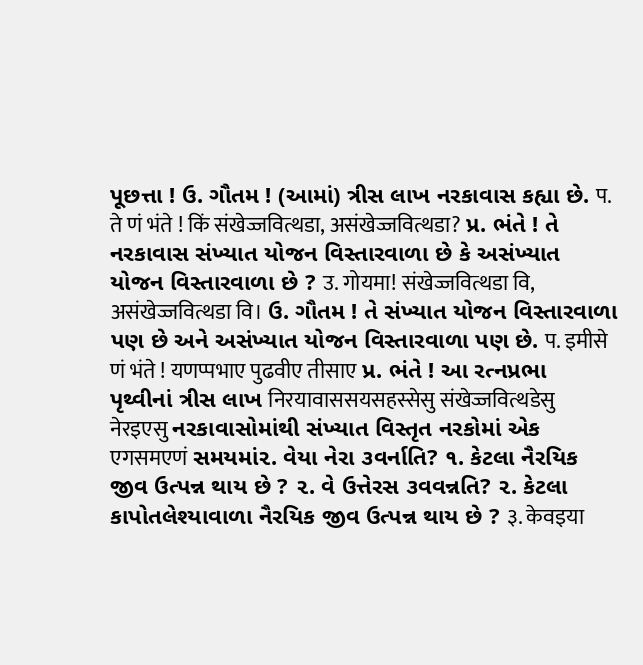પૂછત્તા ! ઉ. ગૌતમ ! (આમાં) ત્રીસ લાખ નરકાવાસ કહ્યા છે. प. ते णं भंते ! किं संखेज्जवित्थडा, असंखेज्जवित्थडा? પ્ર. ભંતે ! તે નરકાવાસ સંખ્યાત યોજન વિસ્તારવાળા છે કે અસંખ્યાત યોજન વિસ્તારવાળા છે ? उ. गोयमा! संखेज्जवित्थडा वि, असंखेज्जवित्थडा वि। ઉ. ગૌતમ ! તે સંખ્યાત યોજન વિસ્તારવાળા પણ છે અને અસંખ્યાત યોજન વિસ્તારવાળા પણ છે. प. इमीसे णं भंते ! यणप्पभाए पुढवीए तीसाए પ્ર. ભંતે ! આ રત્નપ્રભા પૃથ્વીનાં ત્રીસ લાખ निरयावाससयसहस्सेसु संखेज्जवित्थडेसु नेरइएसु નરકાવાસોમાંથી સંખ્યાત વિસ્તૃત નરકોમાં એક एगसमएणं સમયમાં૨. વેયા નેરા ૩વર્નાતિ? ૧. કેટલા નૈરયિક જીવ ઉત્પન્ન થાય છે ? ૨. વે ઉત્તેરસ ૩વવન્નતિ? ૨. કેટલા કાપોતલેશ્યાવાળા નૈરયિક જીવ ઉત્પન્ન થાય છે ? ३. केवइया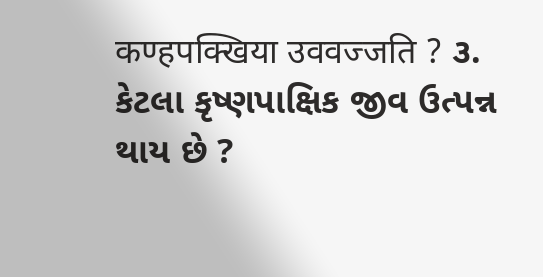कण्हपक्खिया उववज्जति ? ૩. કેટલા કૃષ્ણપાક્ષિક જીવ ઉત્પન્ન થાય છે ?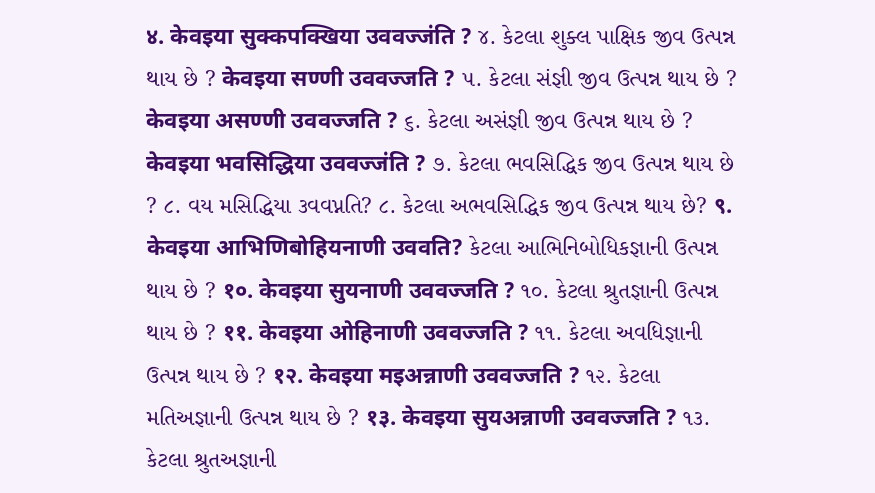४. केवइया सुक्कपक्खिया उववज्जंति ? ૪. કેટલા શુક્લ પાક્ષિક જીવ ઉત્પન્ન થાય છે ? केवइया सण्णी उववज्जति ? ૫. કેટલા સંજ્ઞી જીવ ઉત્પન્ન થાય છે ? केवइया असण्णी उववज्जति ? ૬. કેટલા અસંજ્ઞી જીવ ઉત્પન્ન થાય છે ? केवइया भवसिद्धिया उववज्जंति ? ૭. કેટલા ભવસિદ્ધિક જીવ ઉત્પન્ન થાય છે ? ૮. વય મસિદ્ધિયા ૩વવપ્નતિ? ૮. કેટલા અભવસિદ્ધિક જીવ ઉત્પન્ન થાય છે? ९. केवइया आभिणिबोहियनाणी उववति? કેટલા આભિનિબોધિકજ્ઞાની ઉત્પન્ન થાય છે ? १०. केवइया सुयनाणी उववज्जति ? ૧૦. કેટલા શ્રુતજ્ઞાની ઉત્પન્ન થાય છે ? ११. केवइया ओहिनाणी उववज्जति ? ૧૧. કેટલા અવધિજ્ઞાની ઉત્પન્ન થાય છે ? १२. केवइया मइअन्नाणी उववज्जति ? ૧૨. કેટલા મતિઅજ્ઞાની ઉત્પન્ન થાય છે ? १३. केवइया सुयअन्नाणी उववज्जति ? ૧૩. કેટલા શ્રુતઅજ્ઞાની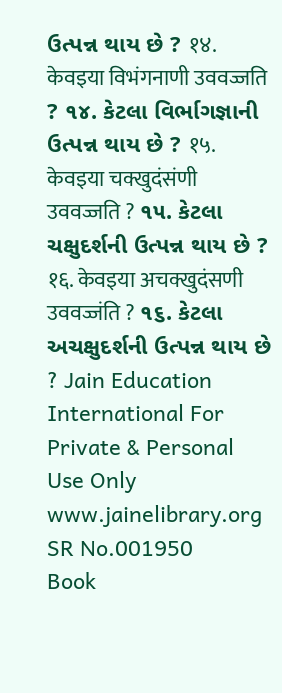ઉત્પન્ન થાય છે ? १४. केवइया विभंगनाणी उववज्जति ? ૧૪. કેટલા વિર્ભાગજ્ઞાની ઉત્પન્ન થાય છે ? १५. केवइया चक्खुदंसंणी उववज्जति ? ૧૫. કેટલા ચક્ષુદર્શની ઉત્પન્ન થાય છે ? १६. केवइया अचक्खुदंसणी उववज्जंति ? ૧૬. કેટલા અચક્ષુદર્શની ઉત્પન્ન થાય છે ? Jain Education International For Private & Personal Use Only www.jainelibrary.org
SR No.001950
Book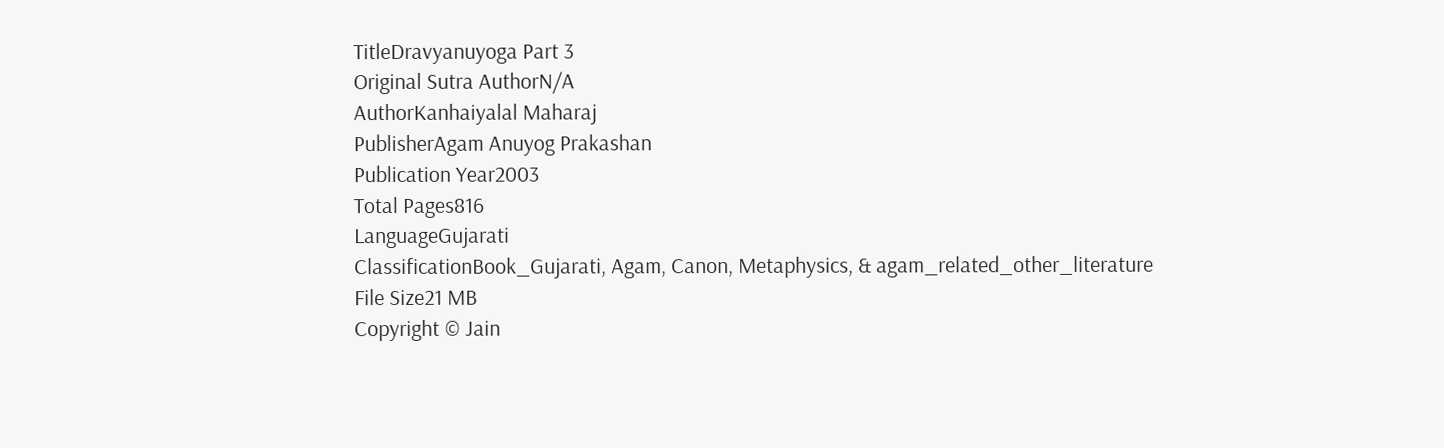TitleDravyanuyoga Part 3
Original Sutra AuthorN/A
AuthorKanhaiyalal Maharaj
PublisherAgam Anuyog Prakashan
Publication Year2003
Total Pages816
LanguageGujarati
ClassificationBook_Gujarati, Agam, Canon, Metaphysics, & agam_related_other_literature
File Size21 MB
Copyright © Jain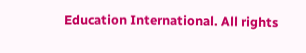Education International. All rights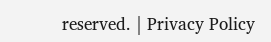reserved. | Privacy Policy